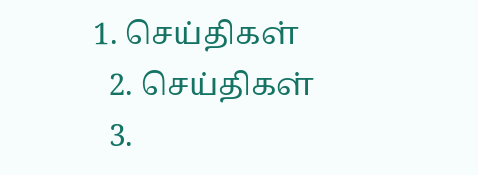1. செய்திகள்
  2. செய்திகள்
  3.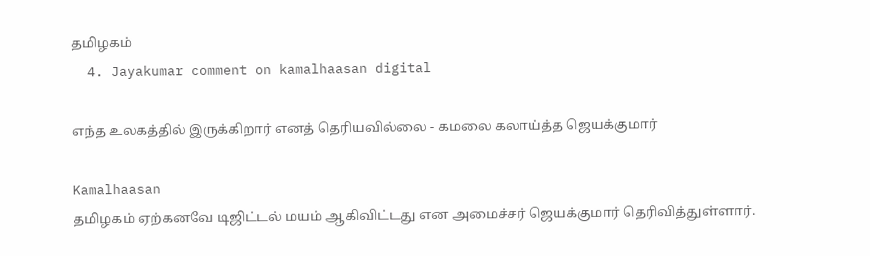த‌மிழக‌ம்
  4. Jayakumar comment on kamalhaasan digital

எந்த உலகத்தில் இருக்கிறார் எனத் தெரியவில்லை - கமலை கலாய்த்த ஜெயக்குமார்

Kamalhaasan
தமிழகம் ஏற்கனவே டிஜிட்டல் மயம் ஆகிவிட்டது என அமைச்சர் ஜெயக்குமார் தெரிவித்துள்ளார்.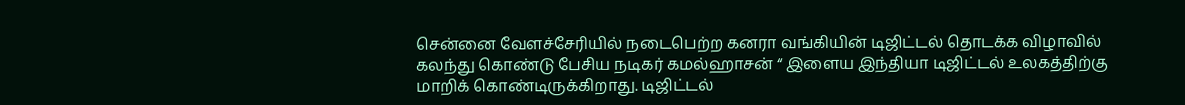சென்னை வேளச்சேரியில் நடைபெற்ற கனரா வங்கியின் டிஜிட்டல் தொடக்க விழாவில் கலந்து கொண்டு பேசிய நடிகர் கமல்ஹாசன் “ இளைய இந்தியா டிஜிட்டல் உலகத்திற்கு மாறிக் கொண்டிருக்கிறாது. டிஜிட்டல்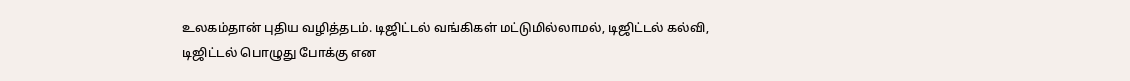உலகம்தான் புதிய வழித்தடம். டிஜிட்டல் வங்கிகள் மட்டுமில்லாமல், டிஜிட்டல் கல்வி, டிஜிட்டல் பொழுது போக்கு என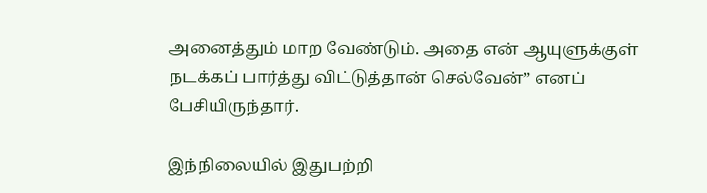அனைத்தும் மாற வேண்டும். அதை என் ஆயுளுக்குள் நடக்கப் பார்த்து விட்டுத்தான் செல்வேன்” எனப் பேசியிருந்தார்.

இந்நிலையில் இதுபற்றி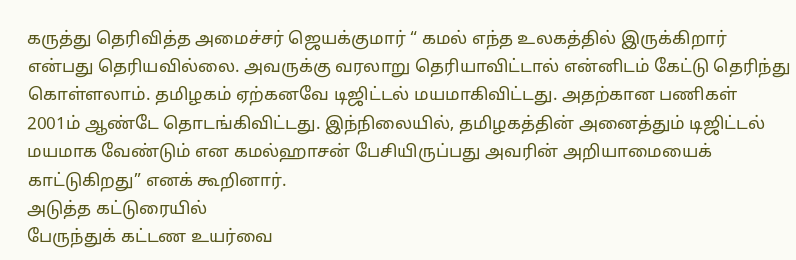கருத்து தெரிவித்த அமைச்சர் ஜெயக்குமார் “ கமல் எந்த உலகத்தில் இருக்கிறார் என்பது தெரியவில்லை. அவருக்கு வரலாறு தெரியாவிட்டால் என்னிடம் கேட்டு தெரிந்து கொள்ளலாம். தமிழகம் ஏற்கனவே டிஜிட்டல் மயமாகிவிட்டது. அதற்கான பணிகள் 2001ம் ஆண்டே தொடங்கிவிட்டது. இந்நிலையில், தமிழகத்தின் அனைத்தும் டிஜிட்டல் மயமாக வேண்டும் என கமல்ஹாசன் பேசியிருப்பது அவரின் அறியாமையைக் காட்டுகிறது” எனக் கூறினார்.
அடுத்த கட்டுரையில்
பேருந்துக் கட்டண உயர்வை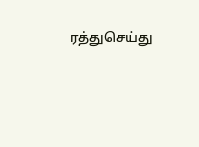ரத்துசெய்து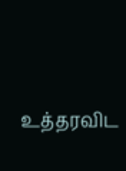உத்தரவிட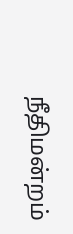நீதிமன்றம்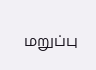மறுப்பு